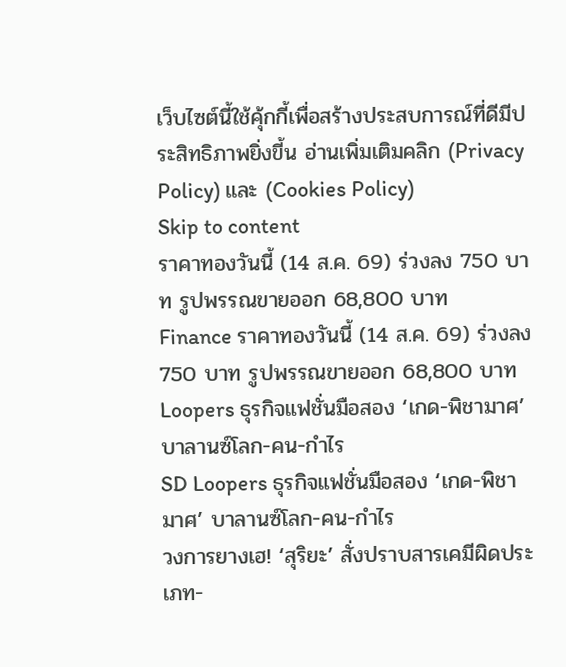เว็บไซต์นี้ใช้คุ้กกี้เพื่อสร้างประสบการณ์ที่ดีมีประสิทธิภาพยิ่งขี้น อ่านเพิ่มเติมคลิก (Privacy Policy) และ (Cookies Policy)
Skip to content
ราคาทองวันนี้ (14 ส.ค. 69) ร่วงลง 750 บาท รูปพรรณขายออก 68,800 บาท
Finance ราคาทองวันนี้ (14 ส.ค. 69) ร่วงลง 750 บาท รูปพรรณขายออก 68,800 บาท
Loopers ธุรกิจแฟชั่นมือสอง ‘เกด-พิชามาศ’ บาลานซ์โลก-คน-กำไร
SD Loopers ธุรกิจแฟชั่นมือสอง ‘เกด-พิชามาศ’ บาลานซ์โลก-คน-กำไร
วงการยางเฮ! ‘สุริยะ’ สั่งปราบสารเคมีผิดประเภท-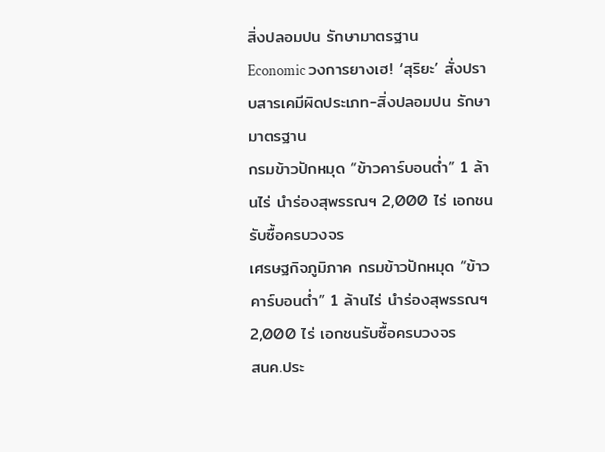สิ่งปลอมปน รักษามาตรฐาน
Economic วงการยางเฮ! ‘สุริยะ’ สั่งปราบสารเคมีผิดประเภท-สิ่งปลอมปน รักษามาตรฐาน
กรมข้าวปักหมุด “ข้าวคาร์บอนต่ำ” 1 ล้านไร่ นำร่องสุพรรณฯ 2,000 ไร่ เอกชนรับซื้อครบวงจร
เศรษฐกิจภูมิภาค กรมข้าวปักหมุด “ข้าวคาร์บอนต่ำ” 1 ล้านไร่ นำร่องสุพรรณฯ 2,000 ไร่ เอกชนรับซื้อครบวงจร
สนค.ประ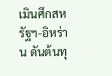เมินศึกสหรัฐฯ-อิหร่าน ดันต้นทุ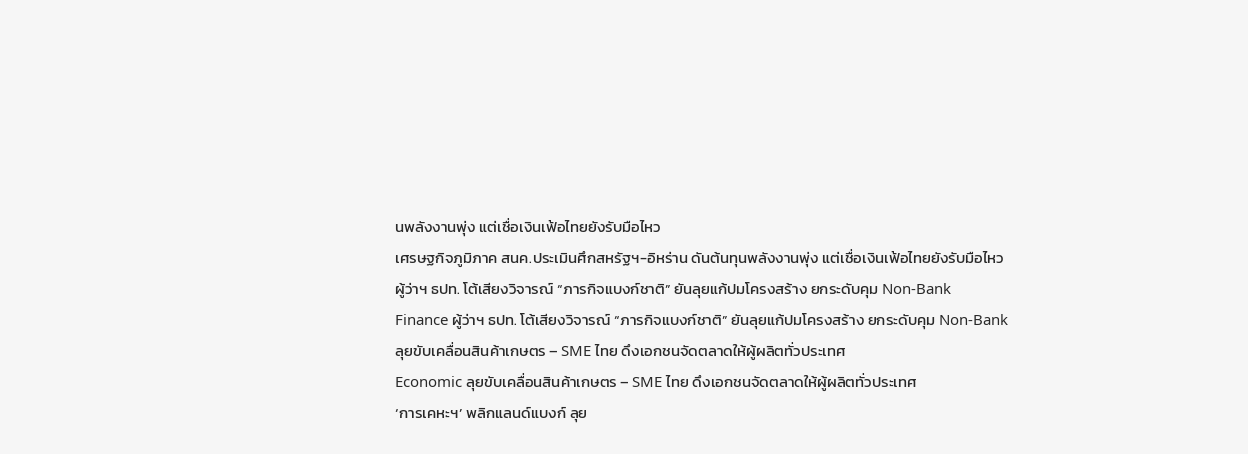นพลังงานพุ่ง แต่เชื่อเงินเฟ้อไทยยังรับมือไหว
เศรษฐกิจภูมิภาค สนค.ประเมินศึกสหรัฐฯ-อิหร่าน ดันต้นทุนพลังงานพุ่ง แต่เชื่อเงินเฟ้อไทยยังรับมือไหว
ผู้ว่าฯ ธปท. โต้เสียงวิจารณ์ “ภารกิจแบงก์ชาติ” ยันลุยแก้ปมโครงสร้าง ยกระดับคุม Non-Bank
Finance ผู้ว่าฯ ธปท. โต้เสียงวิจารณ์ “ภารกิจแบงก์ชาติ” ยันลุยแก้ปมโครงสร้าง ยกระดับคุม Non-Bank
ลุยขับเคลื่อนสินค้าเกษตร – SME ไทย ดึงเอกชนจัดตลาดให้ผู้ผลิตทั่วประเทศ
Economic ลุยขับเคลื่อนสินค้าเกษตร – SME ไทย ดึงเอกชนจัดตลาดให้ผู้ผลิตทั่วประเทศ
‘การเคหะฯ’ พลิกแลนด์แบงก์ ลุย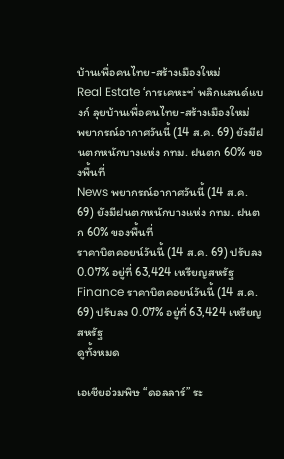บ้านเพื่อคนไทย-สร้างเมืองใหม่
Real Estate ‘การเคหะฯ’ พลิกแลนด์แบงก์ ลุยบ้านเพื่อคนไทย-สร้างเมืองใหม่
พยากรณ์อากาศวันนี้ (14 ส.ค. 69) ยังมีฝนตกหนักบางแห่ง กทม. ฝนตก 60% ของพื้นที่
News พยากรณ์อากาศวันนี้ (14 ส.ค. 69) ยังมีฝนตกหนักบางแห่ง กทม. ฝนตก 60% ของพื้นที่
ราคาบิตคอยน์วันนี้ (14 ส.ค. 69) ปรับลง 0.07% อยู่ที่ 63,424 เหรียญสหรัฐ
Finance ราคาบิตคอยน์วันนี้ (14 ส.ค. 69) ปรับลง 0.07% อยู่ที่ 63,424 เหรียญสหรัฐ
ดูทั้งหมด

เอเชียอ่วมพิษ “ดอลลาร์” ระ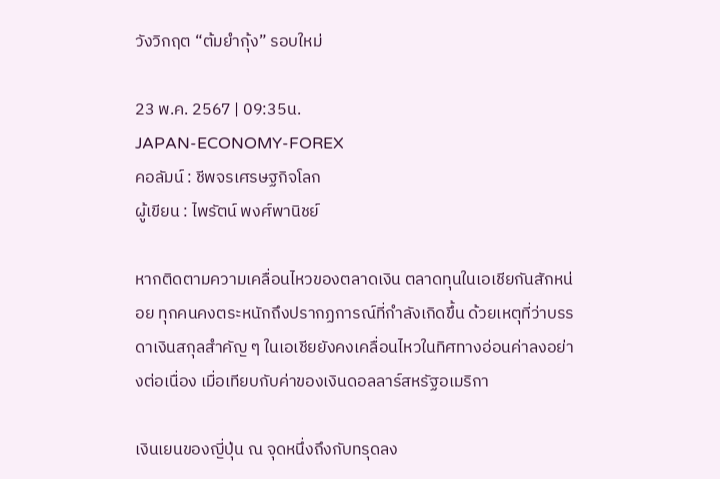วังวิกฤต “ต้มยำกุ้ง” รอบใหม่

23 พ.ค. 2567 | 09:35น.
JAPAN-ECONOMY-FOREX
คอลัมน์ : ชีพจรเศรษฐกิจโลก
ผู้เขียน : ไพรัตน์ พงศ์พานิชย์

หากติดตามความเคลื่อนไหวของตลาดเงิน ตลาดทุนในเอเชียกันสักหน่อย ทุกคนคงตระหนักถึงปรากฏการณ์ที่กำลังเกิดขึ้น ด้วยเหตุที่ว่าบรรดาเงินสกุลสำคัญ ๆ ในเอเชียยังคงเคลื่อนไหวในทิศทางอ่อนค่าลงอย่างต่อเนื่อง เมื่อเทียบกับค่าของเงินดอลลาร์สหรัฐอเมริกา

เงินเยนของญี่ปุ่น ณ จุดหนึ่งถึงกับทรุดลง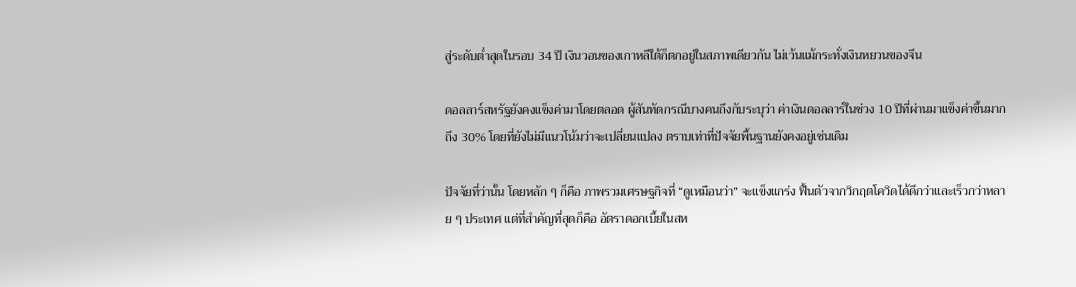สู่ระดับต่ำสุดในรอบ 34 ปี เงินวอนของเกาหลีใต้ก็ตกอยู่ในสภาพเดียวกัน ไม่เว้นแม้กระทั่งเงินหยวนของจีน

ดอลลาร์สหรัฐยังคงแข็งค่ามาโดยตลอด ผู้สันทัดกรณีบางคนถึงกับระบุว่า ค่าเงินดอลลาร์ในช่วง 10 ปีที่ผ่านมาแข็งค่าขึ้นมากถึง 30% โดยที่ยังไม่มีแนวโน้มว่าจะเปลี่ยนแปลง ตราบเท่าที่ปัจจัยพื้นฐานยังคงอยู่เช่นเดิม

ปัจจัยที่ว่านั้น โดยหลัก ๆ ก็คือ ภาพรวมเศรษฐกิจที่ “ดูเหมือนว่า” จะแข็งแกร่ง ฟื้นตัวจากวิกฤตโควิดได้ดีกว่าและเร็วกว่าหลาย ๆ ประเทศ แต่ที่สำคัญที่สุดก็คือ อัตราดอกเบี้ยในสห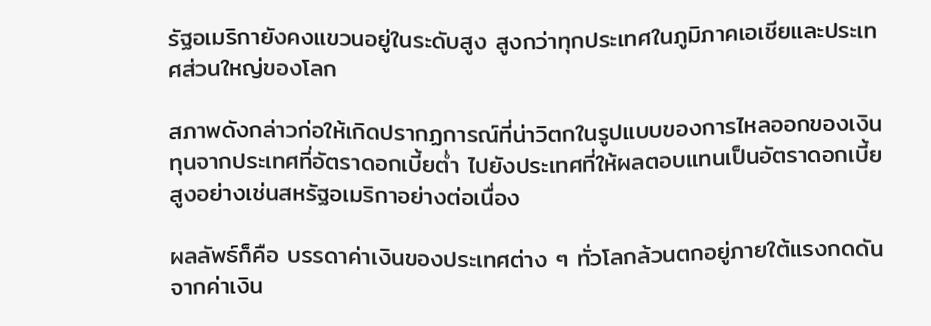รัฐอเมริกายังคงแขวนอยู่ในระดับสูง สูงกว่าทุกประเทศในภูมิภาคเอเชียและประเทศส่วนใหญ่ของโลก

สภาพดังกล่าวก่อให้เกิดปรากฏการณ์ที่น่าวิตกในรูปแบบของการไหลออกของเงินทุนจากประเทศที่อัตราดอกเบี้ยต่ำ ไปยังประเทศที่ให้ผลตอบแทนเป็นอัตราดอกเบี้ยสูงอย่างเช่นสหรัฐอเมริกาอย่างต่อเนื่อง

ผลลัพธ์ก็คือ บรรดาค่าเงินของประเทศต่าง ๆ ทั่วโลกล้วนตกอยู่ภายใต้แรงกดดันจากค่าเงิน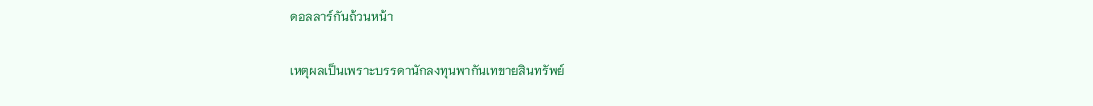ดอลลาร์กันถ้วนหน้า

เหตุผลเป็นเพราะบรรดานักลงทุนพากันเทขายสินทรัพย์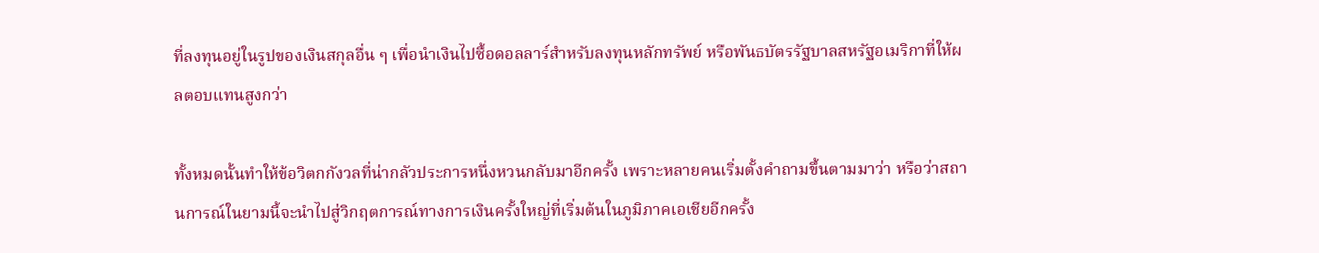ที่ลงทุนอยู่ในรูปของเงินสกุลอื่น ๆ เพื่อนำเงินไปซื้อดอลลาร์สำหรับลงทุนหลักทรัพย์ หรือพันธบัตรรัฐบาลสหรัฐอเมริกาที่ให้ผลตอบแทนสูงกว่า

ทั้งหมดนั้นทำให้ข้อวิตกกังวลที่น่ากลัวประการหนึ่งหวนกลับมาอีกครั้ง เพราะหลายคนเริ่มตั้งคำถามขึ้นตามมาว่า หรือว่าสถานการณ์ในยามนี้จะนำไปสู่วิกฤตการณ์ทางการเงินครั้งใหญ่ที่เริ่มต้นในภูมิภาคเอเชียอีกครั้ง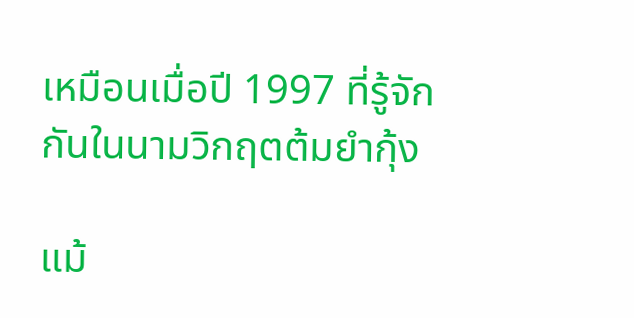เหมือนเมื่อปี 1997 ที่รู้จักกันในนามวิกฤตต้มยำกุ้ง

แม้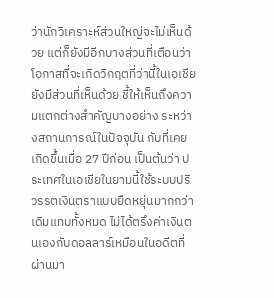ว่านักวิเคราะห์ส่วนใหญ่จะไม่เห็นด้วย แต่ก็ยังมีอีกบางส่วนที่เตือนว่า โอกาสที่จะเกิดวิกฤตที่ว่านี้ในเอเชียยังมีส่วนที่เห็นด้วย ชี้ให้เห็นถึงความแตกต่างสำคัญบางอย่าง ระหว่างสถานการณ์ในปัจจุบัน กับที่เคยเกิดขึ้นเมื่อ 27 ปีก่อน เป็นต้นว่า ประเทศในเอเชียในยามนี้ใช้ระบบปริวรรตเงินตราแบบยืดหยุ่นมากกว่าเดิมแทบทั้งหมด ไม่ได้ตรึงค่าเงินตนเองกับดอลลาร์เหมือนในอดีตที่ผ่านมา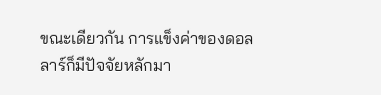ขณะเดียวกัน การแข็งค่าของดอลลาร์ก็มีปัจจัยหลักมา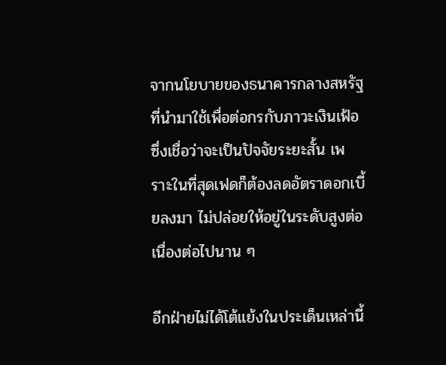จากนโยบายของธนาคารกลางสหรัฐ ที่นำมาใช้เพื่อต่อกรกับภาวะเงินเฟ้อ ซึ่งเชื่อว่าจะเป็นปัจจัยระยะสั้น เพราะในที่สุดเฟดก็ต้องลดอัตราดอกเบี้ยลงมา ไม่ปล่อยให้อยู่ในระดับสูงต่อเนื่องต่อไปนาน ๆ

อีกฝ่ายไม่ได้โต้แย้งในประเด็นเหล่านี้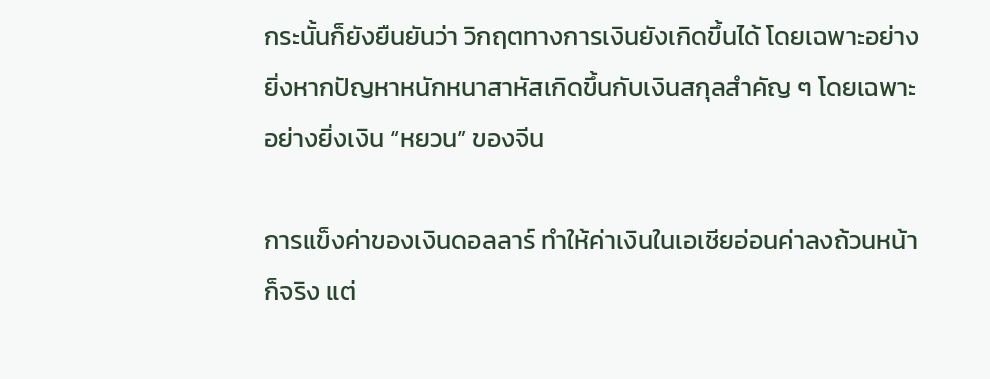กระนั้นก็ยังยืนยันว่า วิกฤตทางการเงินยังเกิดขึ้นได้ โดยเฉพาะอย่างยิ่งหากปัญหาหนักหนาสาหัสเกิดขึ้นกับเงินสกุลสำคัญ ๆ โดยเฉพาะอย่างยิ่งเงิน “หยวน” ของจีน

การแข็งค่าของเงินดอลลาร์ ทำให้ค่าเงินในเอเชียอ่อนค่าลงถ้วนหน้าก็จริง แต่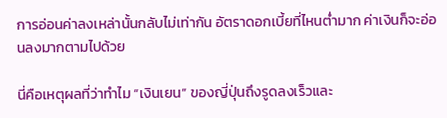การอ่อนค่าลงเหล่านั้นกลับไม่เท่ากัน อัตราดอกเบี้ยที่ไหนต่ำมาก ค่าเงินก็จะอ่อนลงมากตามไปด้วย

นี่คือเหตุผลที่ว่าทำไม “เงินเยน” ของญี่ปุ่นถึงรูดลงเร็วและ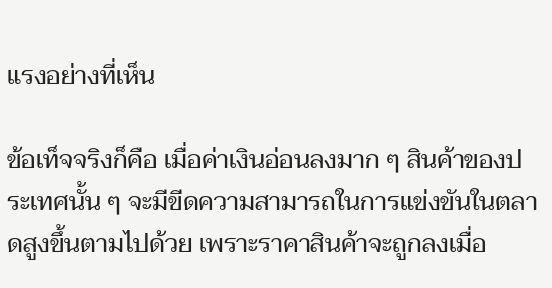แรงอย่างที่เห็น

ข้อเท็จจริงก็คือ เมื่อค่าเงินอ่อนลงมาก ๆ สินค้าของประเทศนั้น ๆ จะมีขีดความสามารถในการแข่งขันในตลาดสูงขึ้นตามไปด้วย เพราะราคาสินค้าจะถูกลงเมื่อ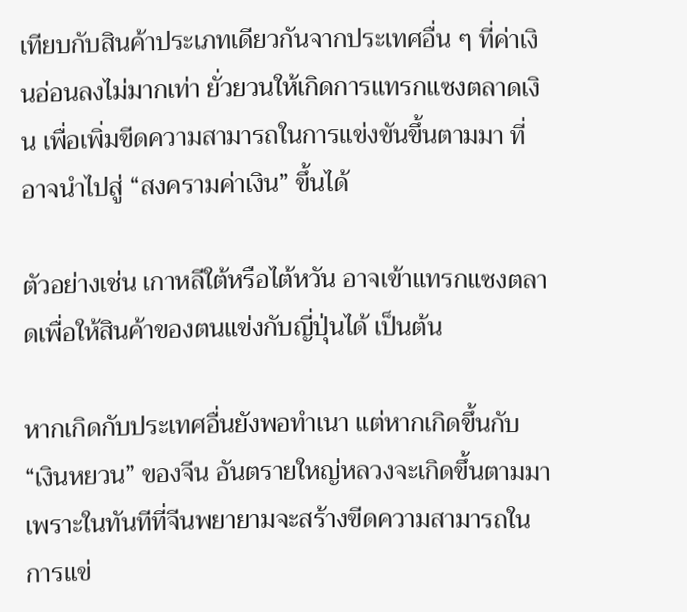เทียบกับสินค้าประเภทเดียวกันจากประเทศอื่น ๆ ที่ค่าเงินอ่อนลงไม่มากเท่า ยั่วยวนให้เกิดการแทรกแซงตลาดเงิน เพื่อเพิ่มขีดความสามารถในการแข่งขันขึ้นตามมา ที่อาจนำไปสู่ “สงครามค่าเงิน” ขึ้นได้

ตัวอย่างเช่น เกาหลีใต้หรือไต้หวัน อาจเข้าแทรกแซงตลาดเพื่อให้สินค้าของตนแข่งกับญี่ปุ่นได้ เป็นต้น

หากเกิดกับประเทศอื่นยังพอทำเนา แต่หากเกิดขึ้นกับ “เงินหยวน” ของจีน อันตรายใหญ่หลวงจะเกิดขึ้นตามมา เพราะในทันทีที่จีนพยายามจะสร้างขีดความสามารถในการแข่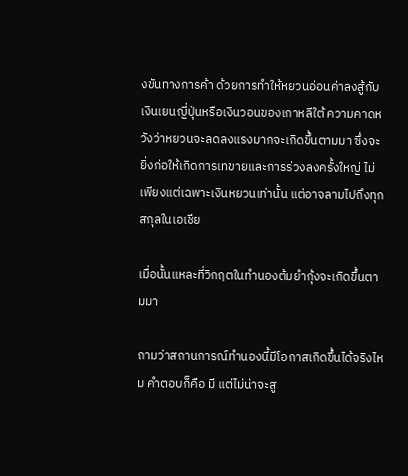งขันทางการค้า ด้วยการทำให้หยวนอ่อนค่าลงสู้กับเงินเยนญี่ปุ่นหรือเงินวอนของเกาหลีใต้ ความคาดหวังว่าหยวนจะลดลงแรงมากจะเกิดขึ้นตามมา ซึ่งจะยิ่งก่อให้เกิดการเทขายและการร่วงลงครั้งใหญ่ ไม่เพียงแต่เฉพาะเงินหยวนเท่านั้น แต่อาจลามไปถึงทุกสกุลในเอเชีย

เมื่อนั้นแหละที่วิกฤตในทำนองต้มยำกุ้งจะเกิดขึ้นตามมา

ถามว่าสถานการณ์ทำนองนี้มีโอกาสเกิดขึ้นได้จริงไหม คำตอบก็คือ มี แต่ไม่น่าจะสู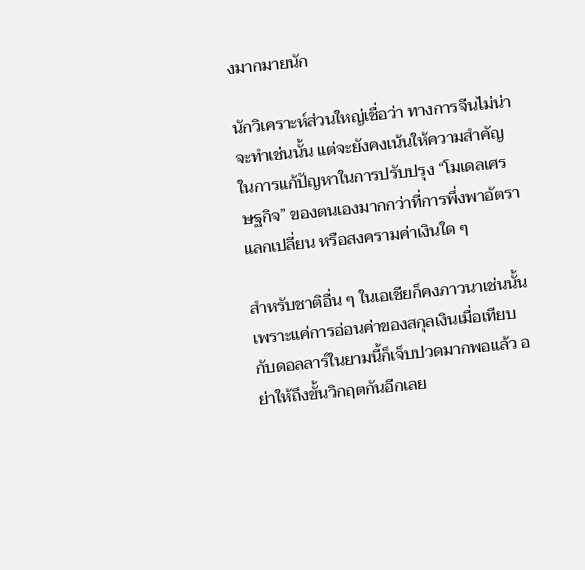งมากมายนัก

นักวิเคราะห์ส่วนใหญ่เชื่อว่า ทางการจีนไม่น่าจะทำเช่นนั้น แต่จะยังคงเน้นให้ความสำคัญในการแก้ปัญหาในการปรับปรุง “โมเดลเศรษฐกิจ” ของตนเองมากกว่าที่การพึ่งพาอัตราแลกเปลี่ยน หรือสงครามค่าเงินใด ๆ

สำหรับชาติอื่น ๆ ในเอเชียก็คงภาวนาเช่นนั้น เพราะแค่การอ่อนค่าของสกุลเงินเมื่อเทียบกับดอลลาร์ในยามนี้ก็เจ็บปวดมากพอแล้ว อย่าให้ถึงขั้นวิกฤตกันอีกเลย